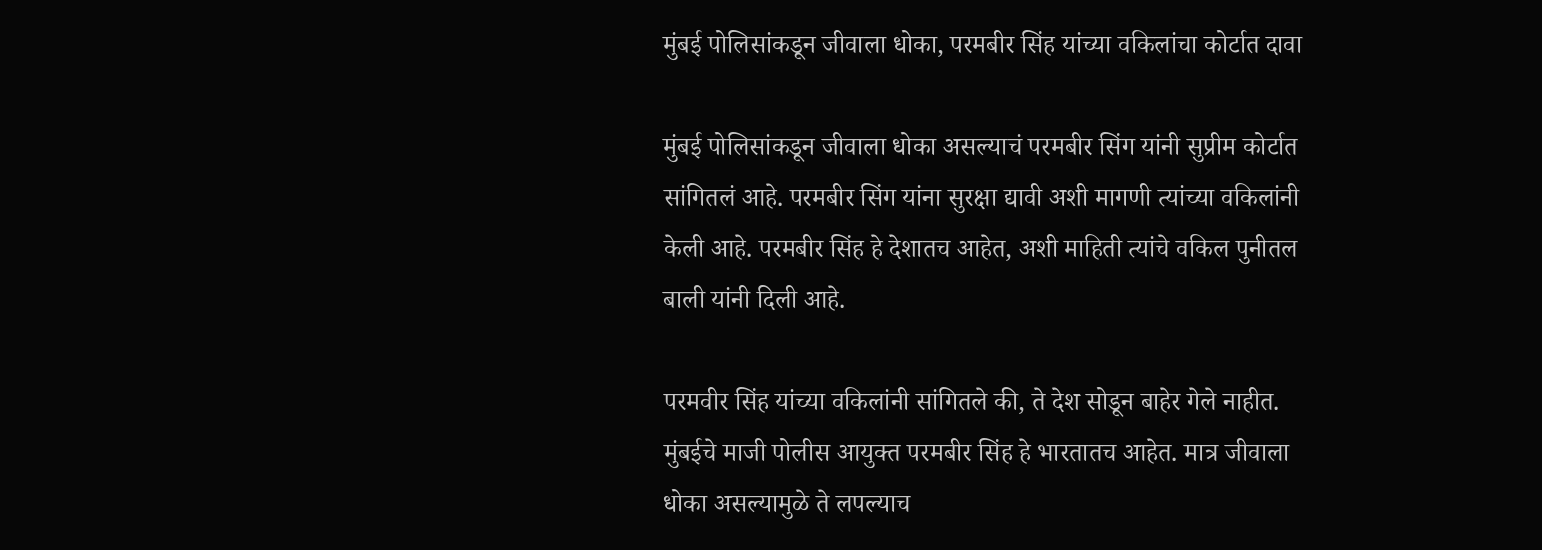मुंबई पोलिसांकडून जीवाला धोका, परमबीर सिंह यांच्या वकिलांचा कोर्टात दावा

मुंबई पोलिसांकडून जीवाला धोका असल्याचं परमबीर सिंग यांनी सुप्रीम कोर्टात सांगितलं आहे. परमबीर सिंग यांना सुरक्षा द्यावी अशी मागणी त्यांच्या वकिलांनी केली आहे. परमबीर सिंह हे देशातच आहेत, अशी माहिती त्यांचे वकिल पुनीतल बाली यांनी दिली आहे.

परमवीर सिंह यांच्या वकिलांनी सांगितले की, ते देश सोडून बाहेर गेले नाहीत. मुंबईचे माजी पोलीस आयुक्त परमबीर सिंह हे भारतातच आहेत. मात्र जीवाला धोका असल्यामुळे ते लपल्याच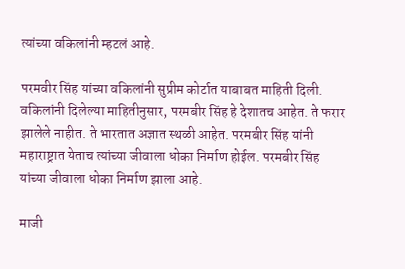त्यांच्या वकिलांनी म्हटलं आहे.

परमवीर सिंह यांच्या वकिलांनी सुप्रीम कोर्टात याबाबत माहिती दिली. वकिलांनी दिलेल्या माहितीनुसार, परमबीर सिंह हे देशातच आहेत. ते फरार झालेले नाहीत. ते भारतात अज्ञात स्थळी आहेत. परमबीर सिंह यांनी महाराष्ट्रात येताच त्यांच्या जीवाला धोका निर्माण होईल. परमबीर सिंह यांच्या जीवाला धोका निर्माण झाला आहे.

माजी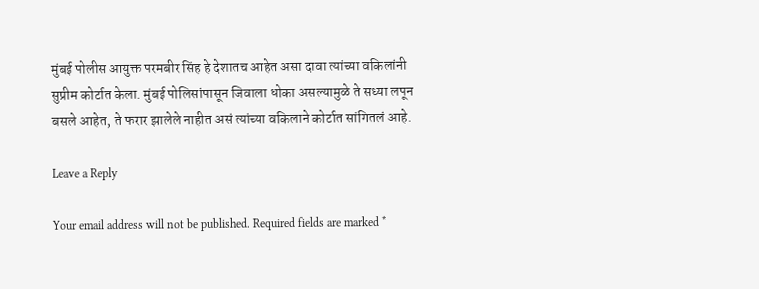मुंबई पोलीस आयुक्त परमबीर सिंह हे देशातच आहेत असा दावा त्यांच्या वकिलांनी सुप्रीम कोर्टात केला. मुंबई पोलिसांपासून जिवाला धोका असल्यामुळे ते सध्या लपून बसले आहेत, ते फरार झालेले नाहीत असं त्यांच्या वकिलाने कोर्टात सांगितलं आहे.

Leave a Reply

Your email address will not be published. Required fields are marked *